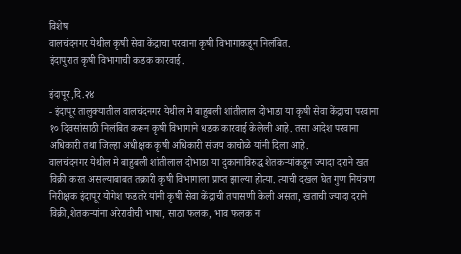विशेष
वालचंदनगर येथील कृषी सेवा केंद्राचा परवाना कृषी विभागाकडून निलंबित.
इंदापुरात कृषी विभागाची कडक कारवाई.

इंदापूर,दि.२४
- इंदापूर तालुक्यातील वालचंदनगर येथील मे बाहुबली शांतीलाल दोभाडा या कृषी सेवा केंद्राचा परवाना १० दिवसांसाठी निलंबित करून कृषी विभागाने धडक कारवाई केलेली आहे. तसा आदेश परवाना अधिकारी तथा जिल्हा अधीक्षक कृषी अधिकारी संजय काचोळे यांनी दिला आहे.
वालचंदनगर येथील मे बाहुबली शांतीलाल दोभाडा या दुकानाविरुद्ध शेतकऱ्यांकडून ज्यादा दराने खत विक्री करत असल्याबाबत तक्रारी कृषी विभागाला प्राप्त झाल्या होत्या. त्याची दखल घेत गुण नियंत्रण निरीक्षक इंदापूर योगेश फडतरे यांनी कृषी सेवा केंद्राची तपासणी केली असता, खताची ज्यादा दराने विक्री,शेतकऱ्यांना अरेरावीची भाषा, साठा फलक, भाव फलक न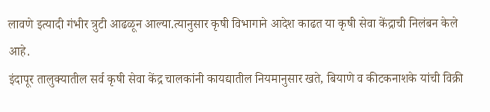लावणे इत्यादी गंभीर त्रुटी आढळून आल्या.त्यानुसार कृषी विभागाने आदेश काढत या कृषी सेवा केंद्राची निलंबन केले आहे.
इंदापूर तालुक्यातील सर्व कृषी सेवा केंद्र चालकांनी कायद्यातील नियमानुसार खते, बियाणे व कीटकनाशके यांची विक्री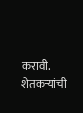करावी. शेतकऱ्यांची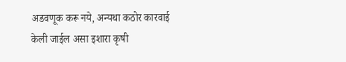अडवणूक करू नये, अन्यथा कठोर कारवाई केली जाईल असा इशारा कृषी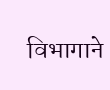विभागाने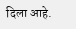दिला आहे.